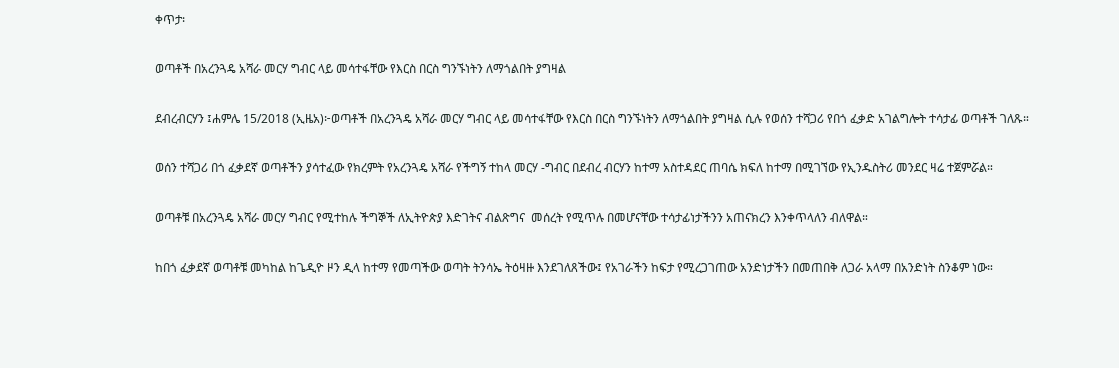ቀጥታ፡

ወጣቶች በአረንጓዴ አሻራ መርሃ ግብር ላይ መሳተፋቸው የእርስ በርስ ግንኙነትን ለማጎልበት ያግዛል

ደብረብርሃን ፤ሐምሌ 15/2018 (ኢዜአ)፦ወጣቶች በአረንጓዴ አሻራ መርሃ ግብር ላይ መሳተፋቸው የእርስ በርስ ግንኙነትን ለማጎልበት ያግዛል ሲሉ የወሰን ተሻጋሪ የበጎ ፈቃድ አገልግሎት ተሳታፊ ወጣቶች ገለጹ።

ወሰን ተሻጋሪ በጎ ፈቃደኛ ወጣቶችን ያሳተፈው የክረምት የአረንጓዴ አሻራ የችግኝ ተከላ መርሃ -ግብር በደብረ ብርሃን ከተማ አስተዳደር ጠባሴ ክፍለ ከተማ በሚገኘው የኢንዱስትሪ መንደር ዛሬ ተጀምሯል።

ወጣቶቹ በአረንጓዴ አሻራ መርሃ ግብር የሚተከሉ ችግኞች ለኢትዮጵያ እድገትና ብልጽግና  መሰረት የሚጥሉ በመሆናቸው ተሳታፊነታችንን አጠናክረን እንቀጥላለን ብለዋል።

ከበጎ ፈቃደኛ ወጣቶቹ መካከል ከጌዲዮ ዞን ዲላ ከተማ የመጣችው ወጣት ትንሳኤ ትዕዛዙ እንደገለጸችው፤ የአገራችን ከፍታ የሚረጋገጠው አንድነታችን በመጠበቅ ለጋራ አላማ በአንድነት ስንቆም ነው።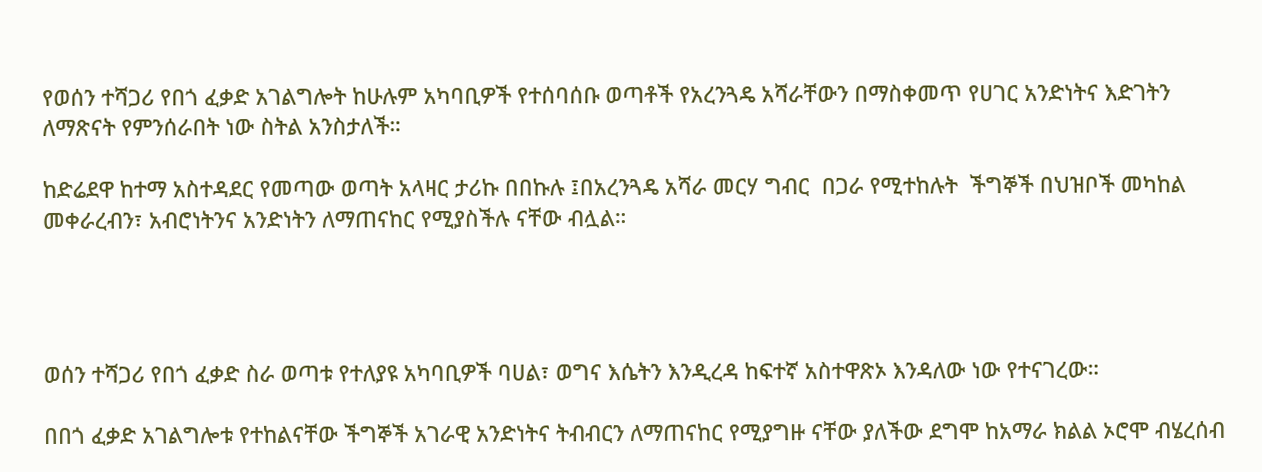የወሰን ተሻጋሪ የበጎ ፈቃድ አገልግሎት ከሁሉም አካባቢዎች የተሰባሰቡ ወጣቶች የአረንጓዴ አሻራቸውን በማስቀመጥ የሀገር አንድነትና እድገትን ለማጽናት የምንሰራበት ነው ስትል አንስታለች።

ከድሬደዋ ከተማ አስተዳደር የመጣው ወጣት አላዛር ታሪኩ በበኩሉ ፤በአረንጓዴ አሻራ መርሃ ግብር  በጋራ የሚተከሉት  ችግኞች በህዝቦች መካከል መቀራረብን፣ አብሮነትንና አንድነትን ለማጠናከር የሚያስችሉ ናቸው ብሏል።




ወሰን ተሻጋሪ የበጎ ፈቃድ ስራ ወጣቱ የተለያዩ አካባቢዎች ባሀል፣ ወግና እሴትን እንዲረዳ ከፍተኛ አስተዋጽኦ እንዳለው ነው የተናገረው።

በበጎ ፈቃድ አገልግሎቱ የተከልናቸው ችግኞች አገራዊ አንድነትና ትብብርን ለማጠናከር የሚያግዙ ናቸው ያለችው ደግሞ ከአማራ ክልል ኦሮሞ ብሄረሰብ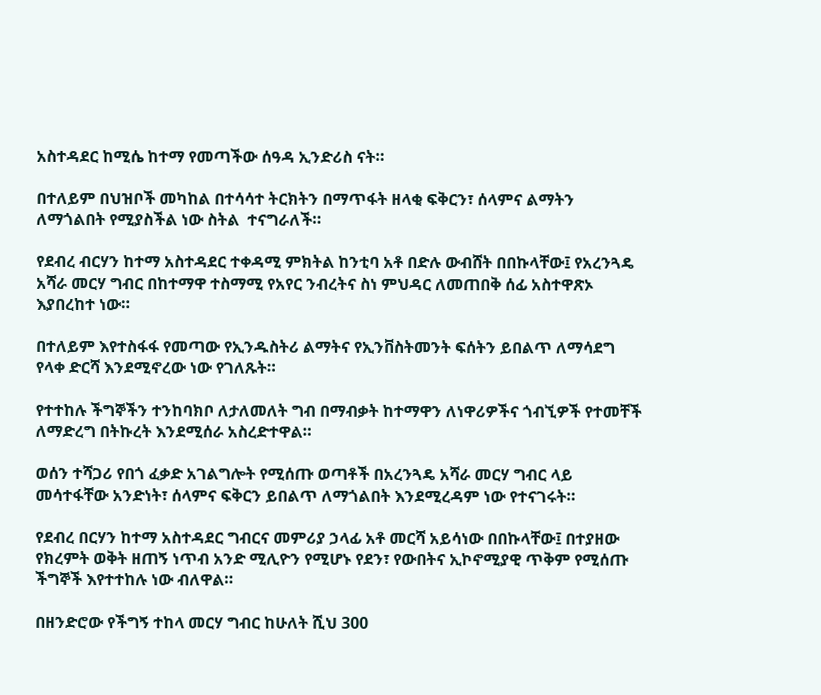አስተዳደር ከሚሴ ከተማ የመጣችው ሰዓዳ ኢንድሪስ ናት።

በተለይም በህዝቦች መካከል በተሳሳተ ትርክትን በማጥፋት ዘላቂ ፍቅርን፣ ሰላምና ልማትን ለማጎልበት የሚያስችል ነው ስትል  ተናግራለች።

የደብረ ብርሃን ከተማ አስተዳደር ተቀዳሚ ምክትል ከንቲባ አቶ በድሉ ውብሸት በበኩላቸው፤ የአረንጓዴ አሻራ መርሃ ግብር በከተማዋ ተስማሚ የአየር ንብረትና ስነ ምህዳር ለመጠበቅ ሰፊ አስተዋጽኦ እያበረከተ ነው።

በተለይም እየተስፋፋ የመጣው የኢንዱስትሪ ልማትና የኢንቨስትመንት ፍሰትን ይበልጥ ለማሳደግ የላቀ ድርሻ እንደሚኖረው ነው የገለጹት።

የተተከሉ ችግኞችን ተንከባክቦ ለታለመለት ግብ በማብቃት ከተማዋን ለነዋሪዎችና ጎብኚዎች የተመቸች ለማድረግ በትኩረት እንደሚሰራ አስረድተዋል።

ወሰን ተሻጋሪ የበጎ ፈቃድ አገልግሎት የሚሰጡ ወጣቶች በአረንጓዴ አሻራ መርሃ ግብር ላይ መሳተፋቸው አንድነት፣ ሰላምና ፍቅርን ይበልጥ ለማጎልበት እንደሚረዳም ነው የተናገሩት።

የደብረ በርሃን ከተማ አስተዳደር ግብርና መምሪያ ኃላፊ አቶ መርሻ አይሳነው በበኩላቸው፤ በተያዘው የክረምት ወቅት ዘጠኝ ነጥብ አንድ ሚሊዮን የሚሆኑ የደን፣ የውበትና ኢኮኖሚያዊ ጥቅም የሚሰጡ ችግኞች እየተተከሉ ነው ብለዋል።

በዘንድሮው የችግኝ ተከላ መርሃ ግብር ከሁለት ሺህ 300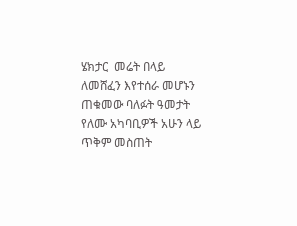ሄክታር  መሬት በላይ ለመሸፈን እየተሰራ መሆኑን ጠቁመው ባለፉት ዓመታት የለሙ አካባቢዎች አሁን ላይ ጥቅም መስጠት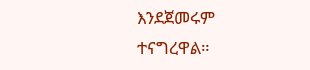እንደጀመሩም ተናግረዋል።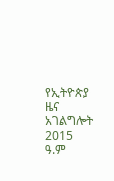የኢትዮጵያ ዜና አገልግሎት
2015
ዓ.ም